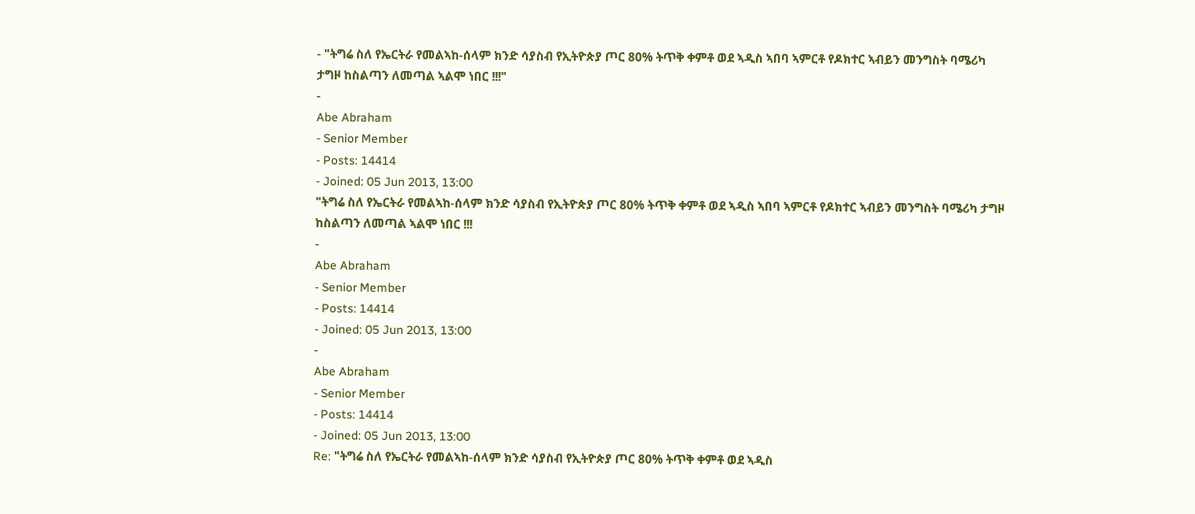- "ትግሬ ስለ የኤርትራ የመልኣከ-ሰላም ክንድ ሳያስብ የኢትዮጵያ ጦር 80% ትጥቅ ቀምቶ ወደ ኣዲስ ኣበባ ኣምርቶ የዶክተር ኣብይን መንግስት ባሜሪካ ታግዞ ከስልጣን ለመጣል ኣልሞ ነበር !!!"
-
Abe Abraham
- Senior Member
- Posts: 14414
- Joined: 05 Jun 2013, 13:00
"ትግሬ ስለ የኤርትራ የመልኣከ-ሰላም ክንድ ሳያስብ የኢትዮጵያ ጦር 80% ትጥቅ ቀምቶ ወደ ኣዲስ ኣበባ ኣምርቶ የዶክተር ኣብይን መንግስት ባሜሪካ ታግዞ ከስልጣን ለመጣል ኣልሞ ነበር !!!
-
Abe Abraham
- Senior Member
- Posts: 14414
- Joined: 05 Jun 2013, 13:00
-
Abe Abraham
- Senior Member
- Posts: 14414
- Joined: 05 Jun 2013, 13:00
Re: "ትግሬ ስለ የኤርትራ የመልኣከ-ሰላም ክንድ ሳያስብ የኢትዮጵያ ጦር 80% ትጥቅ ቀምቶ ወደ ኣዲስ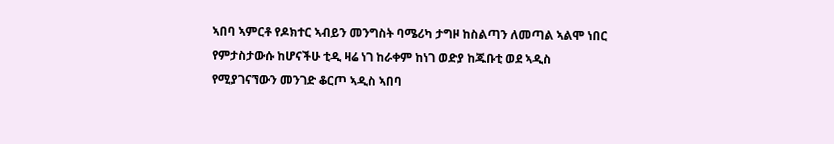ኣበባ ኣምርቶ የዶክተር ኣብይን መንግስት ባሜሪካ ታግዞ ከስልጣን ለመጣል ኣልሞ ነበር
የምታስታውሱ ከሆናችሁ ቲዲ ዛሬ ነገ ከራቀም ከነገ ወድያ ከጁቡቲ ወደ ኣዲስ የሚያገናኘውን መንገድ ቆርጦ ኣዲስ ኣበባ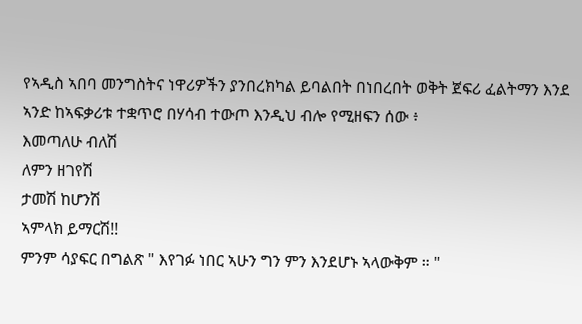የኣዲስ ኣበባ መንግስትና ነዋሪዎችን ያንበረክካል ይባልበት በነበረበት ወቅት ጀፍሪ ፈልትማን እንደ ኣንድ ከኣፍቃሪቱ ተቋጥሮ በሃሳብ ተውጦ እንዲህ ብሎ የሚዘፍን ሰው ፥
እመጣለሁ ብለሽ
ለምን ዘገየሽ
ታመሽ ከሆንሽ
ኣምላክ ይማርሽ!!
ምንም ሳያፍር በግልጽ " እየገፉ ነበር ኣሁን ግን ምን እንደሆኑ ኣላውቅም ። "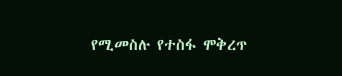የሚመስሉ የተስፋ ሞቅረጥ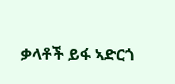ቃላቶች ይፋ ኣድርጎ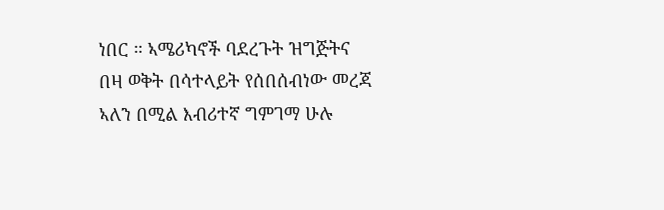ነበር ። ኣሜሪካኖች ባደረጉት ዝግጅትና በዛ ወቅት በሳተላይት የሰበሰብነው መረጃ ኣለን በሚል እብሪተኛ ግምገማ ሁሉ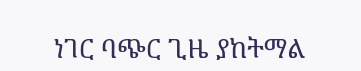ነገር ባጭር ጊዜ ያከትማል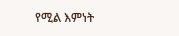የሚል እምነት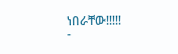ነበራቸው!!!!!
-